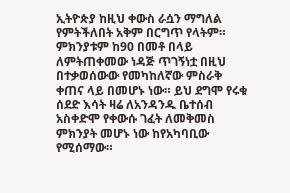ኢትዮጵያ ከዚህ ቀውስ ራሷን ማግለል የምትችለበት አቅም በርግጥ የላትም። ምክንያቱም ከ90 በመቶ በላይ ለምትጠቀመው ነዳጅ ጥገኝነቷ በዚህ በተቃወሰውው የመካከለኛው ምስራቅ ቀጠና ላይ በመሆኑ ነው። ይህ ደግሞ የሩቁ ሰደድ እሳት ዛሬ ለአንዳንዱ ቤተሰብ አስቀድሞ የቀውሱ ገፈት ለመቅመስ ምክንያት መሆኑ ነው ከየአካባቢው የሚሰማው።